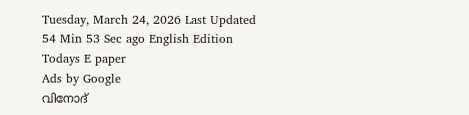Tuesday, March 24, 2026 Last Updated 54 Min 53 Sec ago English Edition
Todays E paper
Ads by Google
വിനോദ്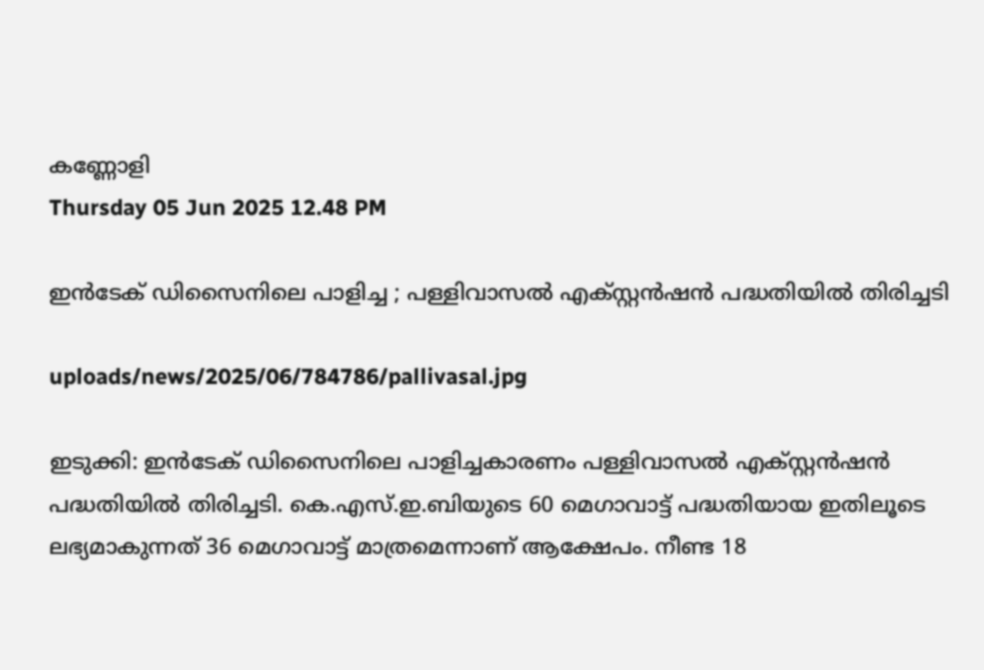കണ്ണോളി
Thursday 05 Jun 2025 12.48 PM

ഇന്‍ടേക് ഡിസൈനിലെ പാളിച്ച ; പള്ളിവാസല്‍ എക്‌സ്റ്റന്‍ഷന്‍ പദ്ധതിയില്‍ തിരിച്ചടി

uploads/news/2025/06/784786/pallivasal.jpg

ഇടുക്കി: ഇന്‍ടേക് ഡിസൈനിലെ പാളിച്ചകാരണം പള്ളിവാസല്‍ എക്‌സ്റ്റന്‍ഷന്‍ പദ്ധതിയില്‍ തിരിച്ചടി. കെ.എസ്.ഇ.ബിയുടെ 60 മെഗാവാട്ട് പദ്ധതിയായ ഇതിലൂടെ ലഭ്യമാകുന്നത് 36 മെഗാവാട്ട് മാത്രമെന്നാണ് ആക്ഷേപം. നീണ്ട 18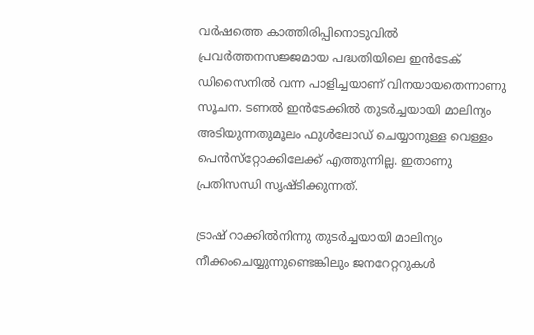വര്‍ഷത്തെ കാത്തിരിപ്പിനൊടുവില്‍ പ്രവര്‍ത്തനസജ്ജമായ പദ്ധതിയിലെ ഇന്‍ടേക് ഡിസൈനില്‍ വന്ന പാളിച്ചയാണ് വിനയായതെന്നാണു സൂചന. ടണല്‍ ഇന്‍ടേക്കില്‍ തുടര്‍ച്ചയായി മാലിന്യം അടിയുന്നതുമൂലം ഫുള്‍ലോഡ് ചെയ്യാനുള്ള വെള്ളം പെന്‍സ്‌റ്റോക്കിലേക്ക് എത്തുന്നില്ല. ഇതാണു പ്രതിസന്ധി സൃഷ്ടിക്കുന്നത്.

ട്രാഷ് റാക്കില്‍നിന്നു തുടര്‍ച്ചയായി മാലിന്യം നീക്കംചെയ്യുന്നുണ്ടെങ്കിലും ജനറേറ്ററുകള്‍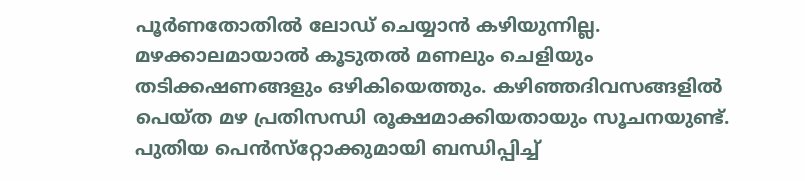പൂര്‍ണതോതില്‍ ലോഡ് ചെയ്യാന്‍ കഴിയുന്നില്ല. മഴക്കാലമായാല്‍ കൂടുതല്‍ മണലും ചെളിയും തടിക്കഷണങ്ങളും ഒഴികിയെത്തും. കഴിഞ്ഞദിവസങ്ങളില്‍ പെയ്ത മഴ പ്രതിസന്ധി രൂക്ഷമാക്കിയതായും സൂചനയുണ്ട്. പുതിയ പെന്‍സ്‌റ്റോക്കുമായി ബന്ധിപ്പിച്ച്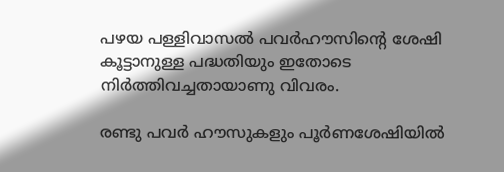പഴയ പള്ളിവാസല്‍ പവര്‍ഹൗസിന്റെ ശേഷി കൂട്ടാനുള്ള പദ്ധതിയും ഇതോടെ നിര്‍ത്തിവച്ചതായാണു വിവരം.

രണ്ടു പവര്‍ ഹൗസുകളും പൂര്‍ണശേഷിയില്‍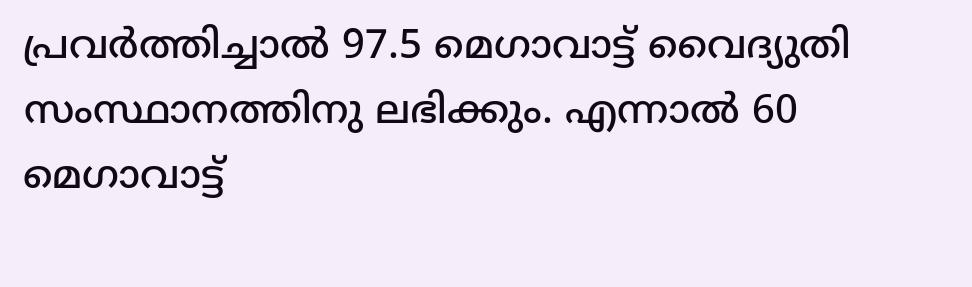പ്രവര്‍ത്തിച്ചാല്‍ 97.5 മെഗാവാട്ട് വൈദ്യുതി സംസ്ഥാനത്തിനു ലഭിക്കും. എന്നാല്‍ 60 മെഗാവാട്ട്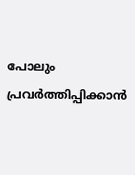പോലും പ്രവര്‍ത്തിപ്പിക്കാന്‍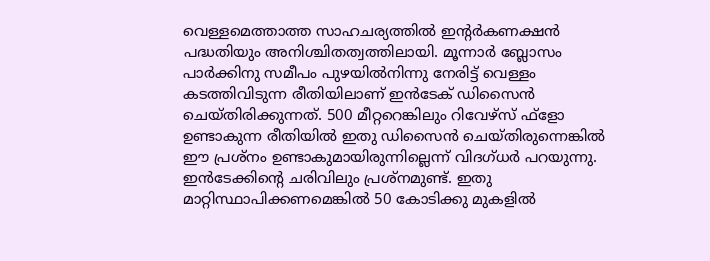വെള്ളമെത്താത്ത സാഹചര്യത്തില്‍ ഇന്റര്‍കണക്ഷന്‍ പദ്ധതിയും അനിശ്ചിതത്വത്തിലായി. മൂന്നാര്‍ ബ്ലോസം പാര്‍ക്കിനു സമീപം പുഴയില്‍നിന്നു നേരിട്ട് വെള്ളം കടത്തിവിടുന്ന രീതിയിലാണ് ഇന്‍ടേക് ഡിസൈന്‍ ചെയ്തിരിക്കുന്നത്. 500 മീറ്ററെങ്കിലും റിവേഴ്‌സ് ഫ്‌ളോ ഉണ്ടാകുന്ന രീതിയില്‍ ഇതു ഡിസൈന്‍ ചെയ്തിരുന്നെങ്കില്‍ ഈ പ്രശ്‌നം ഉണ്ടാകുമായിരുന്നില്ലെന്ന് വിദഗ്ധര്‍ പറയുന്നു. ഇന്‍ടേക്കിന്റെ ചരിവിലും പ്രശ്‌നമുണ്ട്. ഇതു മാറ്റിസ്ഥാപിക്കണമെങ്കില്‍ 50 കോടിക്കു മുകളില്‍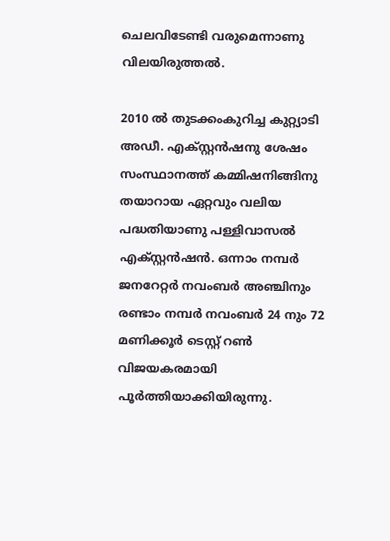ചെലവിടേണ്ടി വരുമെന്നാണു വിലയിരുത്തല്‍.

2010 ല്‍ തുടക്കംകുറിച്ച കുറ്റ്യാടി അഡീ. എക്‌സ്റ്റന്‍ഷനു ശേഷം സംസ്ഥാനത്ത് കമ്മിഷനിങ്ങിനു തയാറായ ഏറ്റവും വലിയ പദ്ധതിയാണു പള്ളിവാസല്‍ എക്‌സ്റ്റന്‍ഷന്‍. ഒന്നാം നമ്പര്‍ ജനറേറ്റര്‍ നവംബര്‍ അഞ്ചിനും രണ്ടാം നമ്പര്‍ നവംബര്‍ 24 നും 72 മണിക്കൂര്‍ ടെസ്റ്റ് റണ്‍ വിജയകരമായി പൂര്‍ത്തിയാക്കിയിരുന്നു.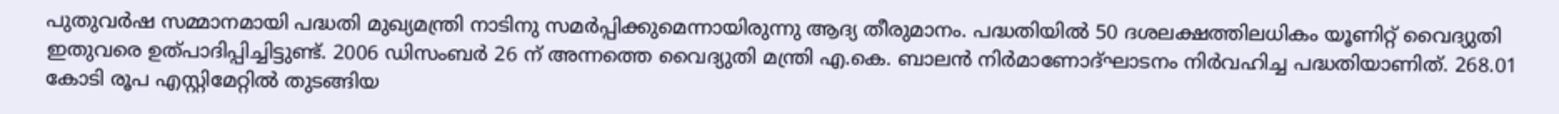പുതുവര്‍ഷ സമ്മാനമായി പദ്ധതി മുഖ്യമന്ത്രി നാടിനു സമര്‍പ്പിക്കുമെന്നായിരുന്നു ആദ്യ തീരുമാനം. പദ്ധതിയില്‍ 50 ദശലക്ഷത്തിലധികം യൂണിറ്റ് വൈദ്യുതി ഇതുവരെ ഉത്പാദിപ്പിച്ചിട്ടുണ്ട്. 2006 ഡിസംബര്‍ 26 ന് അന്നത്തെ വൈദ്യുതി മന്ത്രി എ.കെ. ബാലന്‍ നിര്‍മാണോദ്ഘാടനം നിര്‍വഹിച്ച പദ്ധതിയാണിത്. 268.01 കോടി രൂപ എസ്റ്റിമേറ്റില്‍ തുടങ്ങിയ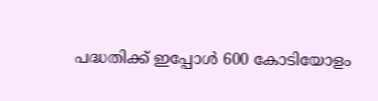പദ്ധതിക്ക് ഇപ്പോള്‍ 600 കോടിയോളം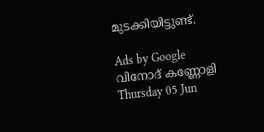മുടക്കിയിട്ടുണ്ട്.

Ads by Google
വിനോദ് കണ്ണോളി
Thursday 05 Jun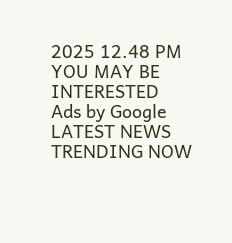2025 12.48 PM
YOU MAY BE INTERESTED
Ads by Google
LATEST NEWS
TRENDING NOW